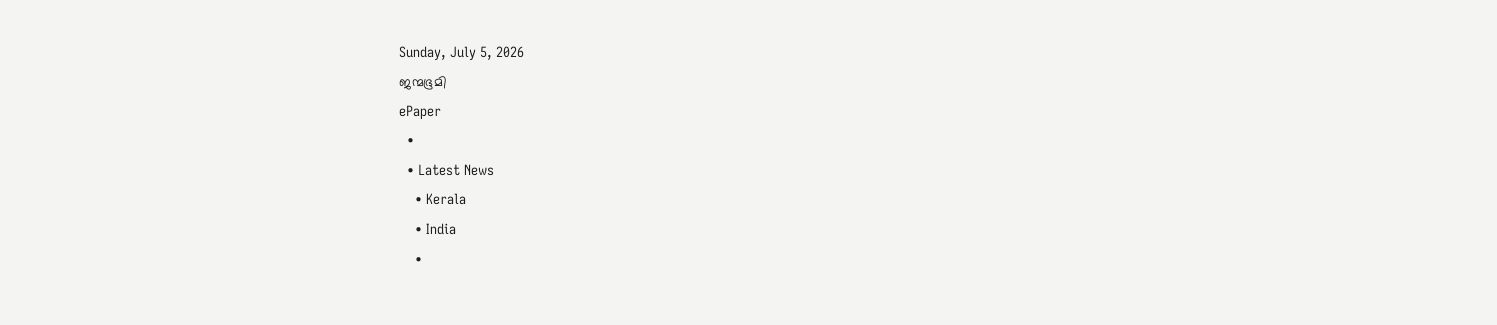Sunday, July 5, 2026
ജന്മഭൂമി
ePaper
  •
  • Latest News
    • Kerala
    • India
    •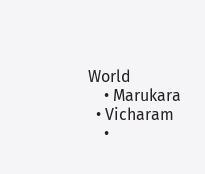World
    • Marukara
  • Vicharam
    •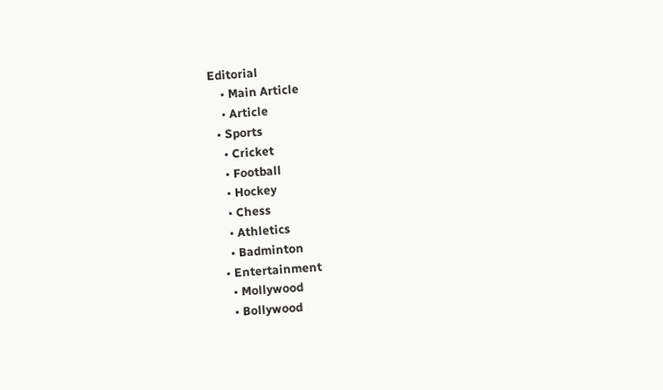Editorial
    • Main Article
    • Article
  • Sports
    • Cricket
    • Football
    • Hockey
    • Chess
    • Athletics
    • Badminton
  • Entertainment
    • Mollywood
    • Bollywood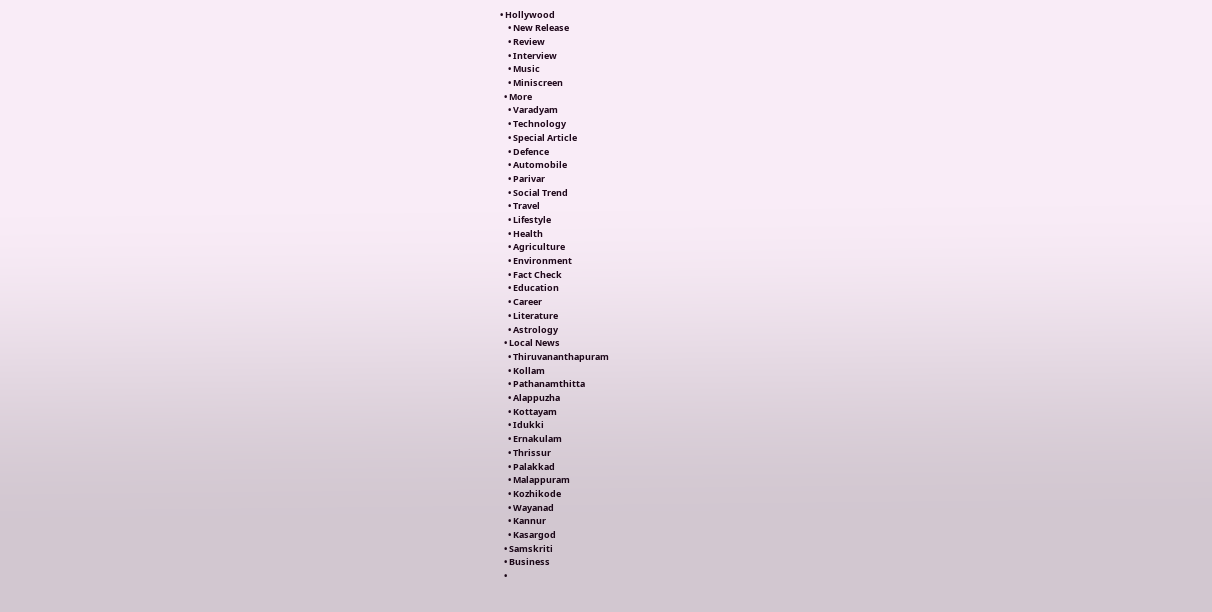• Hollywood
    • New Release
    • Review
    • Interview
    • Music
    • Miniscreen
  • More
    • Varadyam
    • Technology
    • Special Article
    • Defence
    • Automobile
    • Parivar
    • Social Trend
    • Travel
    • Lifestyle
    • Health
    • Agriculture
    • Environment
    • Fact Check
    • Education
    • Career
    • Literature
    • Astrology
  • Local News
    • Thiruvananthapuram
    • Kollam
    • Pathanamthitta
    • Alappuzha
    • Kottayam
    • Idukki
    • Ernakulam
    • Thrissur
    • Palakkad
    • Malappuram
    • Kozhikode
    • Wayanad
    • Kannur
    • Kasargod
  • Samskriti
  • Business
  •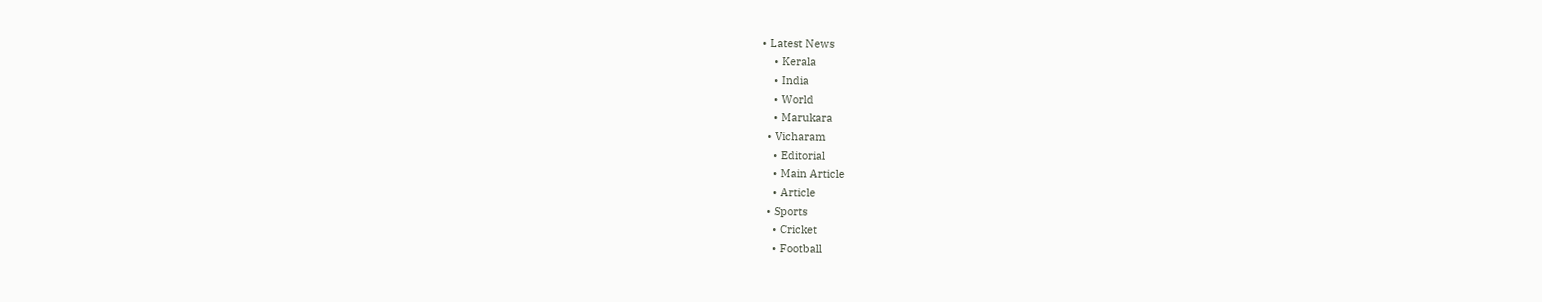• Latest News
    • Kerala
    • India
    • World
    • Marukara
  • Vicharam
    • Editorial
    • Main Article
    • Article
  • Sports
    • Cricket
    • Football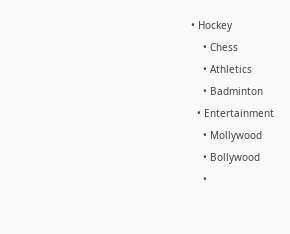• Hockey
    • Chess
    • Athletics
    • Badminton
  • Entertainment
    • Mollywood
    • Bollywood
    •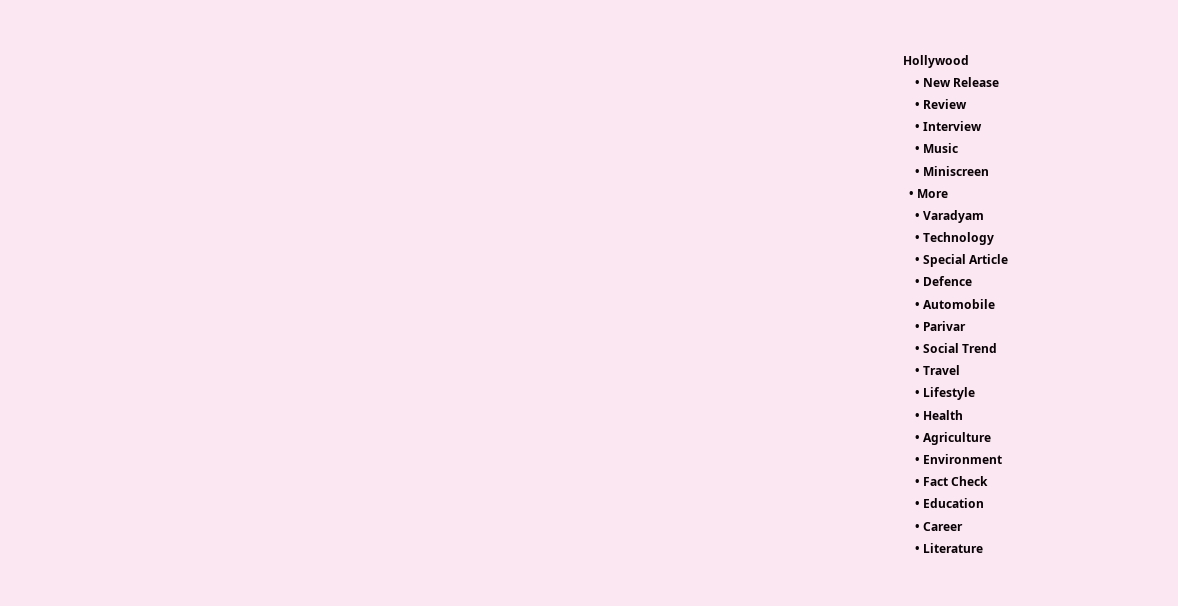Hollywood
    • New Release
    • Review
    • Interview
    • Music
    • Miniscreen
  • More
    • Varadyam
    • Technology
    • Special Article
    • Defence
    • Automobile
    • Parivar
    • Social Trend
    • Travel
    • Lifestyle
    • Health
    • Agriculture
    • Environment
    • Fact Check
    • Education
    • Career
    • Literature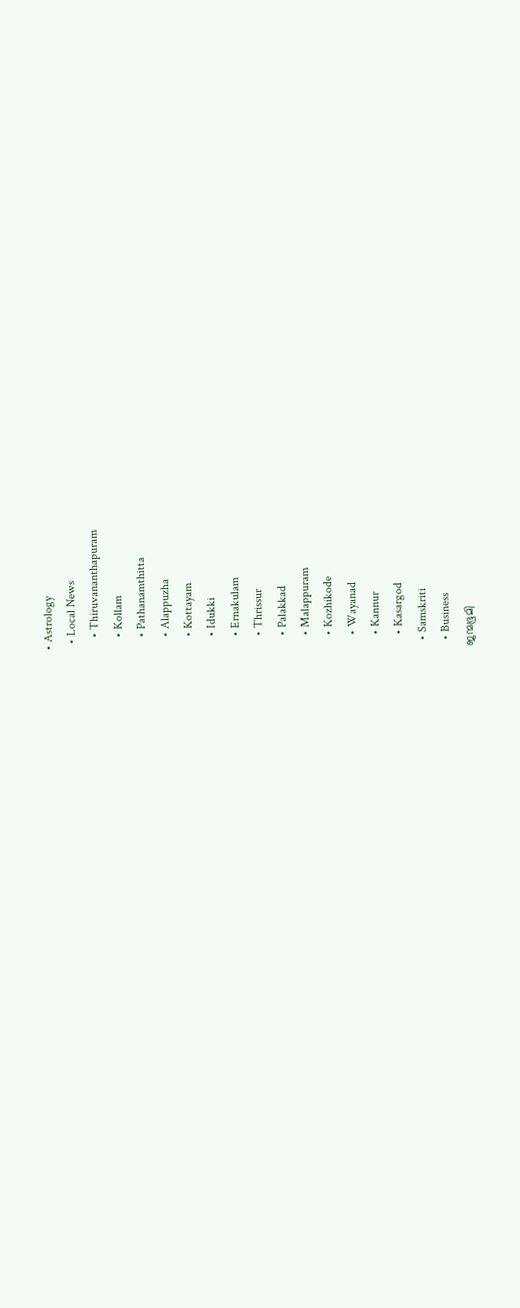• Astrology
  • Local News
    • Thiruvananthapuram
    • Kollam
    • Pathanamthitta
    • Alappuzha
    • Kottayam
    • Idukki
    • Ernakulam
    • Thrissur
    • Palakkad
    • Malappuram
    • Kozhikode
    • Wayanad
    • Kannur
    • Kasargod
  • Samskriti
  • Business
ജന്മഭൂമി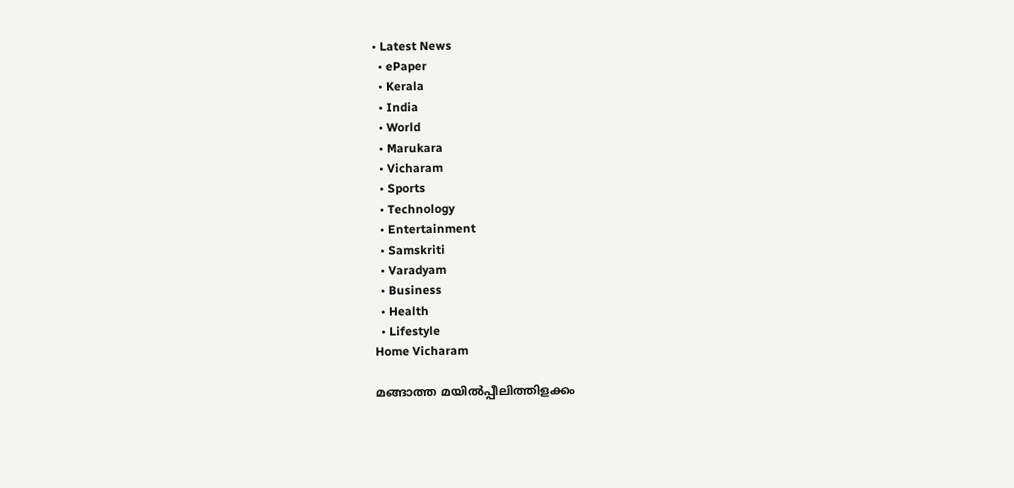• Latest News
  • ePaper
  • Kerala
  • India
  • World
  • Marukara
  • Vicharam
  • Sports
  • Technology
  • Entertainment
  • Samskriti
  • Varadyam
  • Business
  • Health
  • Lifestyle
Home Vicharam

മങ്ങാത്ത മയില്‍പ്പീലിത്തിളക്കം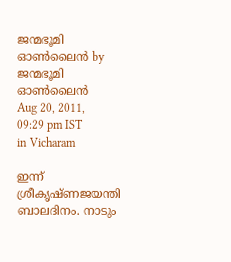ജന്മഭൂമി ഓണ്‍ലൈന്‍ by ജന്മഭൂമി ഓണ്‍ലൈന്‍
Aug 20, 2011, 09:29 pm IST
in Vicharam

ഇന്ന്‌ ശ്രീകൃഷ്ണജയന്തി ബാലദിനം. നാടും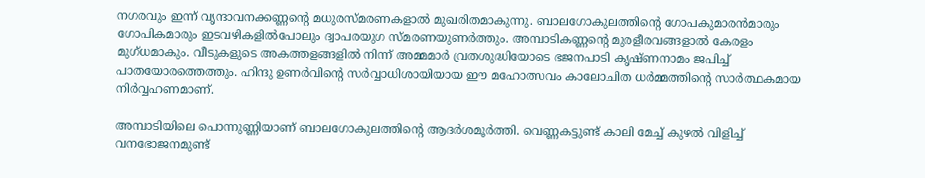നഗരവും ഇന്ന്‌ വൃന്ദാവനക്കണ്ണന്റെ മധുരസ്മരണകളാല്‍ മുഖരിതമാകുന്നു. ബാലഗോകുലത്തിന്റെ ഗോപകുമാരന്‍മാരും ഗോപികമാരും ഇടവഴികളില്‍പോലും ദ്വാപരയുഗ സ്മരണയുണര്‍ത്തും. അമ്പാടികണ്ണന്റെ മുരളീരവങ്ങളാല്‍ കേരളം മുഗ്ധമാകും. വീടുകളുടെ അകത്തളങ്ങളില്‍ നിന്ന്‌ അമ്മമാര്‍ വ്രതശുദ്ധിയോടെ ഭജനപാടി കൃഷ്ണനാമം ജപിച്ച്‌ പാതയോരത്തെത്തും. ഹിന്ദു ഉണര്‍വിന്റെ സര്‍വ്വാധിശായിയായ ഈ മഹോത്സവം കാലോചിത ധര്‍മ്മത്തിന്റെ സാര്‍ത്ഥകമായ നിര്‍വ്വഹണമാണ്‌.

അമ്പാടിയിലെ പൊന്നുണ്ണിയാണ്‌ ബാലഗോകുലത്തിന്റെ ആദര്‍ശമൂര്‍ത്തി. വെണ്ണകട്ടുണ്ട്‌ കാലി മേച്ച്‌ കുഴല്‍ വിളിച്ച്‌ വനഭോജനമുണ്ട്‌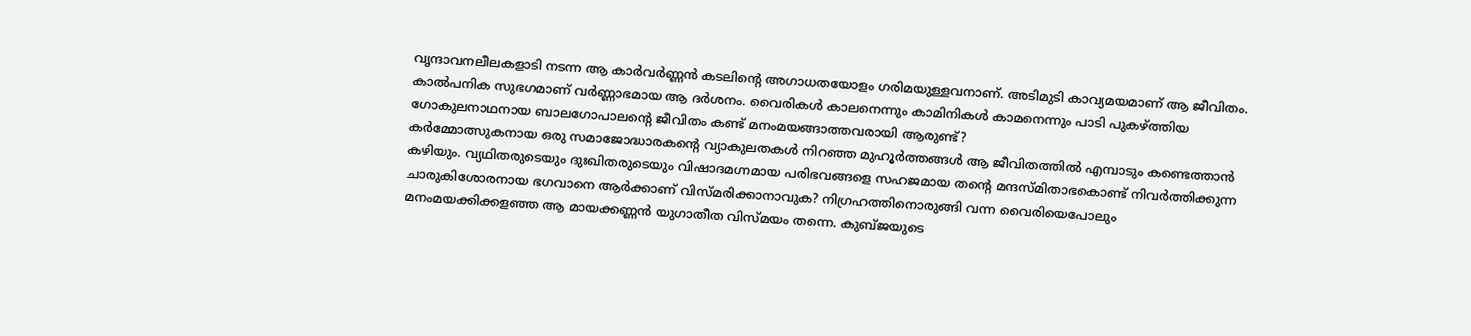വൃന്ദാവനലീലകളാടി നടന്ന ആ കാര്‍വര്‍ണ്ണന്‍ കടലിന്റെ അഗാധതയോളം ഗരിമയുള്ളവനാണ്‌. അടിമുടി കാവ്യമയമാണ്‌ ആ ജീവിതം. കാല്‍പനിക സുഭഗമാണ്‌ വര്‍ണ്ണാഭമായ ആ ദര്‍ശനം. വൈരികള്‍ കാലനെന്നും കാമിനികള്‍ കാമനെന്നും പാടി പുകഴ്‌ത്തിയ ഗോകുലനാഥനായ ബാലഗോപാലന്റെ ജീവിതം കണ്ട്‌ മനംമയങ്ങാത്തവരായി ആരുണ്ട്‌?
കര്‍മ്മോത്സുകനായ ഒരു സമാജോദ്ധാരകന്റെ വ്യാകുലതകള്‍ നിറഞ്ഞ മുഹൂര്‍ത്തങ്ങള്‍ ആ ജീവിതത്തില്‍ എമ്പാടും കണ്ടെത്താന്‍ കഴിയും. വ്യഥിതരുടെയും ദുഃഖിതരുടെയും വിഷാദമഗ്നമായ പരിഭവങ്ങളെ സഹജമായ തന്റെ മന്ദസ്മിതാഭകൊണ്ട്‌ നിവര്‍ത്തിക്കുന്ന ചാരുകിശോരനായ ഭഗവാനെ ആര്‍ക്കാണ്‌ വിസ്മരിക്കാനാവുക? നിഗ്രഹത്തിനൊരുങ്ങി വന്ന വൈരിയെപോലും മനംമയക്കിക്കളഞ്ഞ ആ മായക്കണ്ണന്‍ യുഗാതീത വിസ്മയം തന്നെ. കുബ്ജയുടെ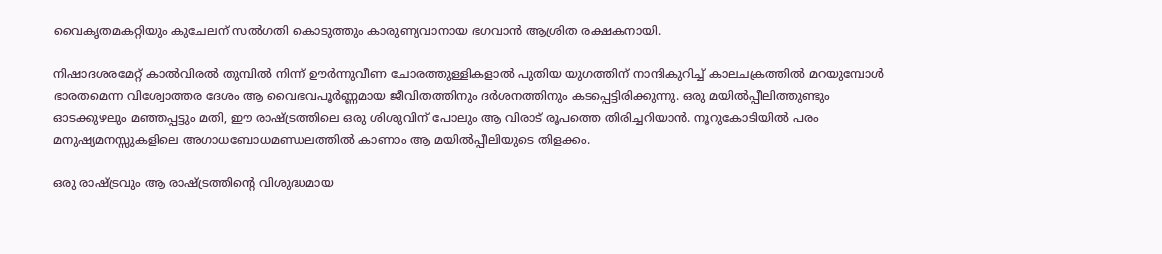വൈകൃതമകറ്റിയും കുചേലന്‌ സല്‍ഗതി കൊടുത്തും കാരുണ്യവാനായ ഭഗവാന്‍ ആശ്രിത രക്ഷകനായി.

നിഷാദശരമേറ്റ്‌ കാല്‍വിരല്‍ തുമ്പില്‍ നിന്ന്‌ ഊര്‍ന്നുവീണ ചോരത്തുള്ളികളാല്‍ പുതിയ യുഗത്തിന്‌ നാന്ദികുറിച്ച്‌ കാലചക്രത്തില്‍ മറയുമ്പോള്‍ ഭാരതമെന്ന വിശ്വോത്തര ദേശം ആ വൈഭവപൂര്‍ണ്ണമായ ജീവിതത്തിനും ദര്‍ശനത്തിനും കടപ്പെട്ടിരിക്കുന്നു. ഒരു മയില്‍പ്പീലിത്തുണ്ടും ഓടക്കുഴലും മഞ്ഞപ്പട്ടും മതി, ഈ രാഷ്‌ട്രത്തിലെ ഒരു ശിശുവിന്‌ പോലും ആ വിരാട്‌ രൂപത്തെ തിരിച്ചറിയാന്‍. നൂറുകോടിയില്‍ പരം മനുഷ്യമനസ്സുകളിലെ അഗാധബോധമണ്ഡലത്തില്‍ കാണാം ആ മയില്‍പ്പീലിയുടെ തിളക്കം.

ഒരു രാഷ്‌ട്രവും ആ രാഷ്‌ട്രത്തിന്റെ വിശുദ്ധമായ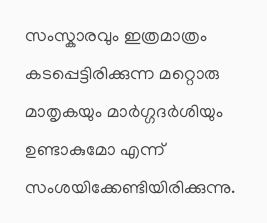സംസ്കാരവും ഇത്രമാത്രം കടപ്പെട്ടിരിക്കുന്ന മറ്റൊരു മാതൃകയും മാര്‍ഗ്ഗദര്‍ശിയും ഉണ്ടാകുമോ എന്ന്‌ സംശയിക്കേണ്ടിയിരിക്കുന്നു.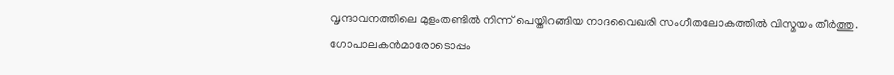വൃന്ദാവനത്തിലെ മുളംതണ്ടില്‍ നിന്ന്‌ പെയ്തിറങ്ങിയ നാദവൈഖരി സംഗീതലോകത്തില്‍ വിസ്മയം തീര്‍ത്തു.
ഗോപാലകന്‍മാരോടൊപ്പം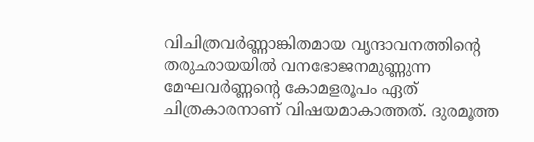വിചിത്രവര്‍ണ്ണാങ്കിതമായ വൃന്ദാവനത്തിന്റെ തരുഛായയില്‍ വനഭോജനമുണ്ണുന്ന മേഘവര്‍ണ്ണന്റെ കോമളരൂപം ഏത്‌ ചിത്രകാരനാണ്‌ വിഷയമാകാത്തത്‌. ദുരമൂത്ത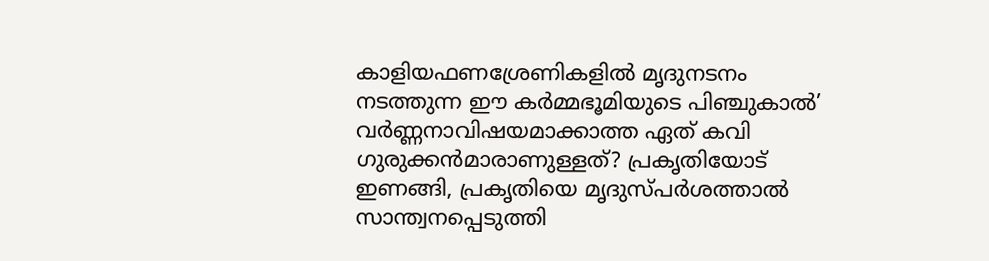കാളിയഫണശ്രേണികളില്‍ മൃദുനടനം നടത്തുന്ന ഈ കര്‍മ്മഭൂമിയുടെ പിഞ്ചുകാല്‍’ വര്‍ണ്ണനാവിഷയമാക്കാത്ത ഏത്‌ കവി ഗുരുക്കന്‍മാരാണുള്ളത്‌? പ്രകൃതിയോട്‌ ഇണങ്ങി, പ്രകൃതിയെ മൃദുസ്പര്‍ശത്താല്‍ സാന്ത്വനപ്പെടുത്തി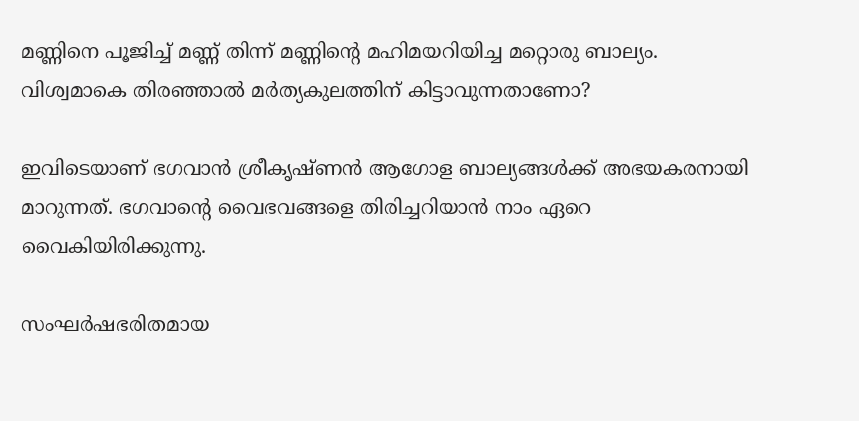മണ്ണിനെ പൂജിച്ച്‌ മണ്ണ്‌ തിന്ന്‌ മണ്ണിന്റെ മഹിമയറിയിച്ച മറ്റൊരു ബാല്യം. വിശ്വമാകെ തിരഞ്ഞാല്‍ മര്‍ത്യകുലത്തിന്‌ കിട്ടാവുന്നതാണോ?

ഇവിടെയാണ്‌ ഭഗവാന്‍ ശ്രീകൃഷ്ണന്‍ ആഗോള ബാല്യങ്ങള്‍ക്ക്‌ അഭയകരനായി മാറുന്നത്‌. ഭഗവാന്റെ വൈഭവങ്ങളെ തിരിച്ചറിയാന്‍ നാം ഏറെ വൈകിയിരിക്കുന്നു.

സംഘര്‍ഷഭരിതമായ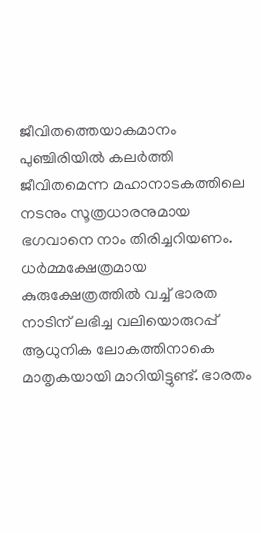ജീവിതത്തെയാകമാനം പുഞ്ചിരിയില്‍ കലര്‍ത്തി ജീവിതമെന്ന മഹാനാടകത്തിലെ നടനും സൂത്രധാരനുമായ ഭഗവാനെ നാം തിരിച്ചറിയണം. ധര്‍മ്മക്ഷേത്രമായ കുരുക്ഷേത്രത്തില്‍ വച്ച്‌ ഭാരത നാടിന്‌ ലഭിച്ച വലിയൊരുറപ്പ്‌ ആധുനിക ലോകത്തിനാകെ മാതൃകയായി മാറിയിട്ടുണ്ട്‌. ഭാരതം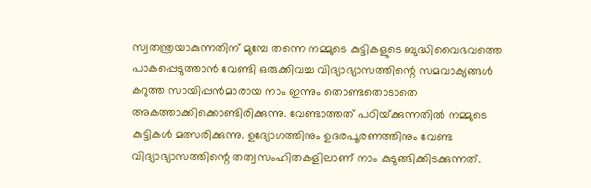സ്വതന്ത്രയാകുന്നതിന്‌ മുമ്പേ തന്നെ നമ്മുടെ കുട്ടികളുടെ ബുദ്ധിവൈഭവത്തെ പാകപ്പെടുത്താന്‍ വേണ്ടി ഒരുക്കിവച്ച വിദ്യാഭ്യാസത്തിന്റെ സമവാക്യങ്ങള്‍ കറുത്ത സായിപ്പന്‍മാരായ നാം ഇന്നും തൊണ്ടതൊടാതെ അകത്താക്കിക്കൊണ്ടിരിക്കുന്നു. വേണ്ടാത്തത്‌ പഠിയ്‌ക്കുന്നതില്‍ നമ്മുടെ കുട്ടികള്‍ മത്സരിക്കുന്നു. ഉദ്യോഗത്തിനും ഉദരപൂരണത്തിനും വേണ്ട വിദ്യാഭ്യാസത്തിന്റെ തത്വസംഹിതകളിലാണ്‌ നാം കുടുങ്ങിക്കിടക്കുന്നത്‌.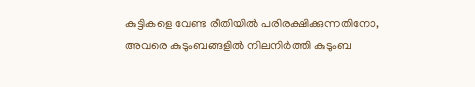കുട്ടികളെ വേണ്ട രീതിയില്‍ പരിരക്ഷിക്കുന്നതിനോ, അവരെ കുടുംബങ്ങളില്‍ നിലനിര്‍ത്തി കുടുംബ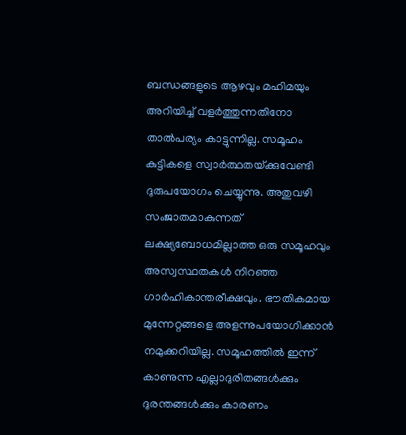ബന്ധങ്ങളുടെ ആഴവും മഹിമയും അറിയിച്ച്‌ വളര്‍ത്തുന്നതിനോ താല്‍പര്യം കാട്ടുന്നില്ല. സമൂഹം കുട്ടികളെ സ്വാര്‍ത്ഥതയ്‌ക്കുവേണ്ടി ദുരുപയോഗം ചെയ്യുന്നു. അതുവഴി സംജാതമാകുന്നത്‌ ലക്ഷ്യബോധമില്ലാത്ത ഒരു സമൂഹവും അസ്വസ്ഥതകള്‍ നിറഞ്ഞ ഗാര്‍ഹികാന്തരീക്ഷവും. ഭൗതികമായ മുന്നേറ്റങ്ങളെ അളന്നുപയോഗിക്കാന്‍ നമുക്കറിയില്ല. സമൂഹത്തില്‍ ഇന്ന്‌ കാണുന്ന എല്ലാദുരിതങ്ങള്‍ക്കും ദുരന്തങ്ങള്‍ക്കും കാരണം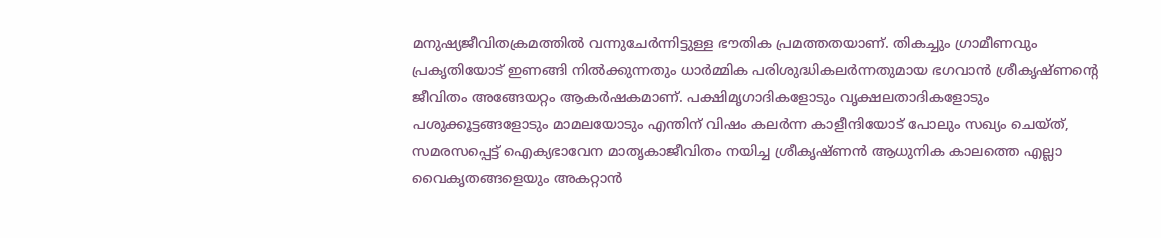മനുഷ്യജീവിതക്രമത്തില്‍ വന്നുചേര്‍ന്നിട്ടുള്ള ഭൗതിക പ്രമത്തതയാണ്‌. തികച്ചും ഗ്രാമീണവും പ്രകൃതിയോട്‌ ഇണങ്ങി നില്‍ക്കുന്നതും ധാര്‍മ്മിക പരിശുദ്ധികലര്‍ന്നതുമായ ഭഗവാന്‍ ശ്രീകൃഷ്ണന്റെ ജീവിതം അങ്ങേയറ്റം ആകര്‍ഷകമാണ്‌. പക്ഷിമൃഗാദികളോടും വൃക്ഷലതാദികളോടും പശുക്കൂട്ടങ്ങളോടും മാമലയോടും എന്തിന്‌ വിഷം കലര്‍ന്ന കാളീന്ദിയോട്‌ പോലും സഖ്യം ചെയ്ത്‌, സമരസപ്പെട്ട്‌ ഐക്യഭാവേന മാതൃകാജീവിതം നയിച്ച ശ്രീകൃഷ്ണന്‍ ആധുനിക കാലത്തെ എല്ലാ വൈകൃതങ്ങളെയും അകറ്റാന്‍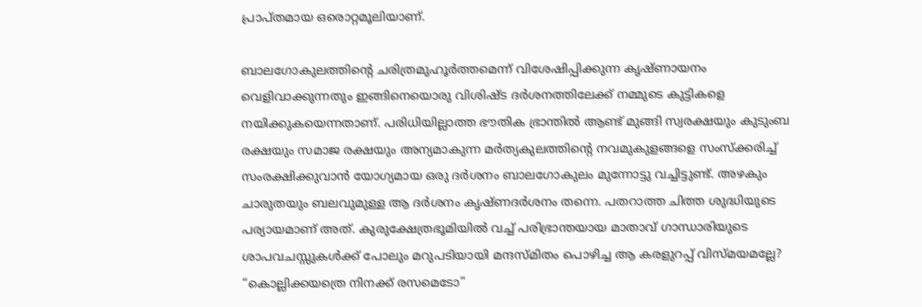പ്രാപ്തമായ ഒരൊറ്റമൂലിയാണ്‌.

ബാലഗോകുലത്തിന്റെ ചരിത്രമുഹൂര്‍ത്തമെന്ന്‌ വിശേഷിപ്പിക്കുന്ന കൃഷ്ണായനം വെളിവാക്കുന്നതും ഇങ്ങിനെയൊരു വിശിഷ്ട ദര്‍ശനത്തിലേക്ക്‌ നമ്മുടെ കുട്ടികളെ നയിക്കുകയെന്നതാണ്‌. പരിധിയില്ലാത്ത ഭൗതിക ഭ്രാന്തില്‍ ആണ്ട്‌ മുങ്ങി സ്വരക്ഷയും കുടുംബ രക്ഷയും സമാജ രക്ഷയും അന്യമാകുന്ന മര്‍ത്യകുലത്തിന്റെ നവമുകുളങ്ങളെ സംസ്ക്കരിച്ച്‌ സംരക്ഷിക്കുവാന്‍ യോഗ്യമായ ഒരു ദര്‍ശനം ബാലഗോകുലം മുന്നോട്ടു വച്ചിട്ടുണ്ട്‌. അഴകും ചാരുതയും ബലവുമുള്ള ആ ദര്‍ശനം കൃഷ്ണദര്‍ശനം തന്നെ. പതറാത്ത ചിത്ത ശുദ്ധിയുടെ പര്യായമാണ്‌ അത്‌. കുരുക്ഷേത്രഭൂമിയില്‍ വച്ച്‌ പരിഭ്രാന്തയായ മാതാവ്‌ ഗാന്ധാരിയുടെ ശാപവചസ്സുകള്‍ക്ക്‌ പോലും മറുപടിയായി മന്ദസ്മിതം പൊഴിച്ച ആ കരളുറപ്പ്‌ വിസ്മയമല്ലേ? “കൊല്ലിക്കയത്രെ നിനക്ക്‌ രസമെടോ”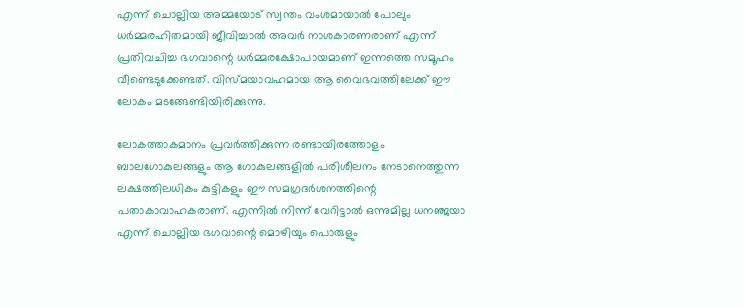എന്ന്‌ ചൊല്ലിയ അമ്മയോട്‌ സ്വന്തം വംശമായാല്‍ പോലും ധര്‍മ്മരഹിതമായി ജീവിച്ചാല്‍ അവര്‍ നാശകാരണരാണ്‌ എന്ന്‌ പ്രതിവചിച്ച ഭഗവാന്റെ ധര്‍മ്മരക്ഷോപായമാണ്‌ ഇന്നത്തെ സമൂഹം വീണ്ടെടുക്കേണ്ടത്‌. വിസ്മയാവഹമായ ആ വൈഭവത്തിലേക്ക്‌ ഈ ലോകം മടങ്ങേണ്ടിയിരിക്കുന്നു.

ലോകത്താകമാനം പ്രവര്‍ത്തിക്കുന്ന രണ്ടായിരത്തോളം ബാലഗോകുലങ്ങളും ആ ഗോകുലങ്ങളില്‍ പരിശീലനം നേടാനെത്തുന്ന ലക്ഷത്തിലധികം കുട്ടികളും ഈ സമഗ്രദര്‍ശനത്തിന്റെ പതാകാവാഹകരാണ്‌. എന്നില്‍ നിന്ന്‌ വേറിട്ടാല്‍ ഒന്നുമില്ല ധനഞ്ജയാ എന്ന്‌ ചൊല്ലിയ ഭഗവാന്റെ മൊഴിയും പൊരുളും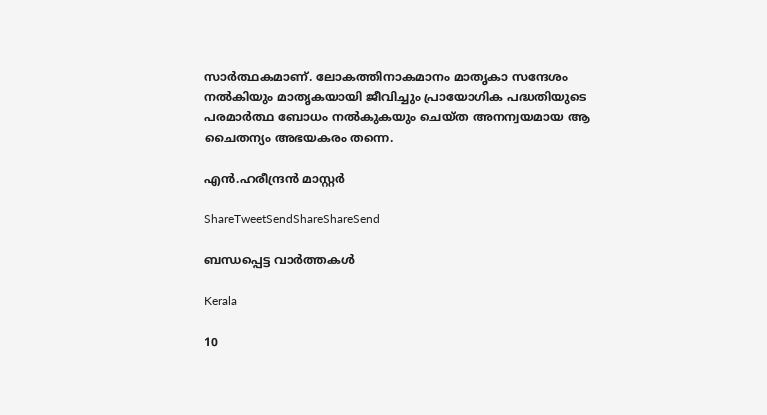സാര്‍ത്ഥകമാണ്‌. ലോകത്തിനാകമാനം മാതൃകാ സന്ദേശം നല്‍കിയും മാതൃകയായി ജീവിച്ചും പ്രായോഗിക പദ്ധതിയുടെ പരമാര്‍ത്ഥ ബോധം നല്‍കുകയും ചെയ്ത അനന്വയമായ ആ ചൈതന്യം അഭയകരം തന്നെ.

എന്‍.ഹരീന്ദ്രന്‍ മാസ്റ്റര്‍

ShareTweetSendShareShareSend

ബന്ധപ്പെട്ട വാര്‍ത്തകള്‍

Kerala

10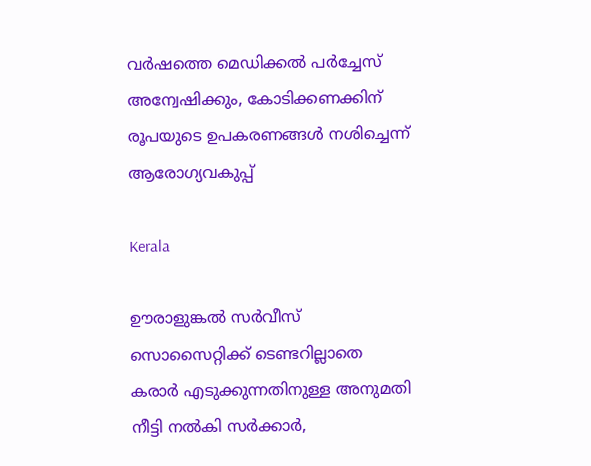വര്‍ഷത്തെ മെഡിക്കല്‍ പര്‍ച്ചേസ് അന്വേഷിക്കും, കോടിക്കണക്കിന് രൂപയുടെ ഉപകരണങ്ങള്‍ നശിച്ചെന്ന് ആരോഗ്യവകുപ്പ്

Kerala

ഊരാളുങ്കല്‍ സര്‍വീസ് സൊസൈറ്റിക്ക് ടെണ്ടറില്ലാതെ കരാര്‍ എടുക്കുന്നതിനുള്ള അനുമതി നീട്ടി നല്‍കി സര്‍ക്കാര്‍,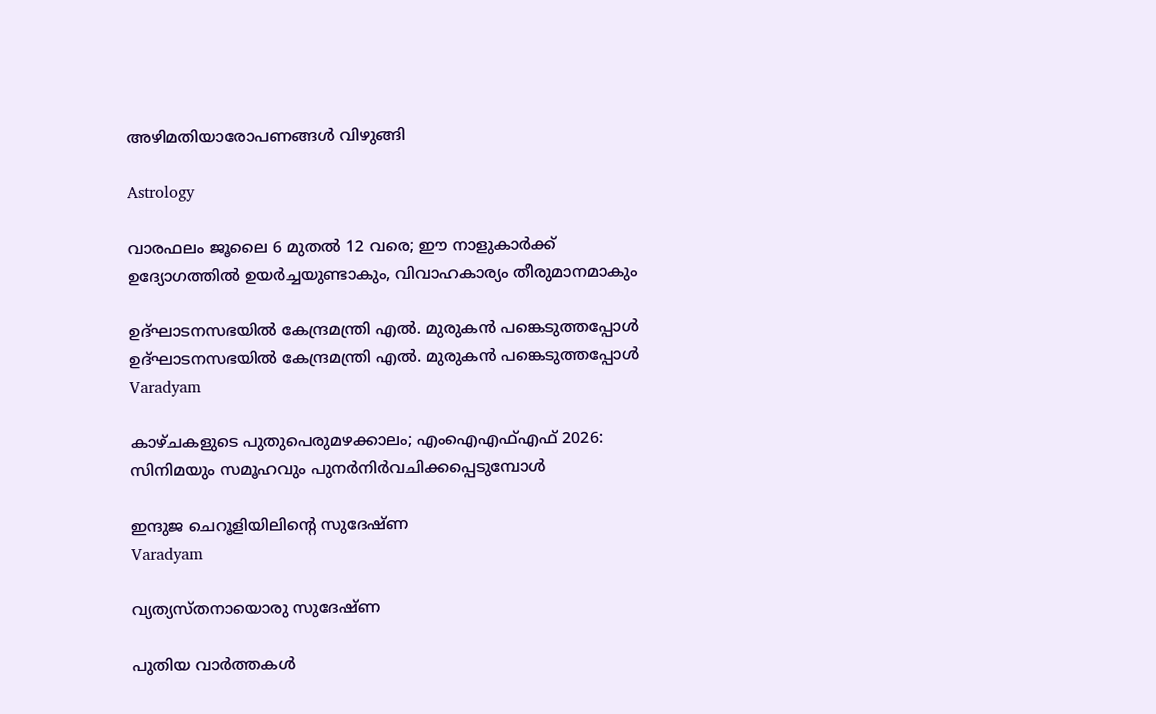അഴിമതിയാരോപണങ്ങള്‍ വിഴുങ്ങി

Astrology

വാരഫലം ജൂലൈ 6 മുതല്‍ 12 വരെ; ഈ നാളുകാര്‍ക്ക് ഉദ്യോഗത്തില്‍ ഉയര്‍ച്ചയുണ്ടാകും, വിവാഹകാര്യം തീരുമാനമാകും

ഉദ്ഘാടനസഭയില്‍ കേന്ദ്രമന്ത്രി എല്‍. മുരുകന്‍ പങ്കെടുത്തപ്പോള്‍
ഉദ്ഘാടനസഭയില്‍ കേന്ദ്രമന്ത്രി എല്‍. മുരുകന്‍ പങ്കെടുത്തപ്പോള്‍
Varadyam

കാഴ്ചകളുടെ പുതുപെരുമഴക്കാലം; എംഐഎഫ്എഫ് 2026: സിനിമയും സമൂഹവും പുനര്‍നിര്‍വചിക്കപ്പെടുമ്പോള്‍

ഇന്ദുജ ചെറൂളിയിലിന്റെ സുദേഷ്ണ
Varadyam

വ്യത്യസ്തനായൊരു സുദേഷ്ണ

പുതിയ വാര്‍ത്തകള്‍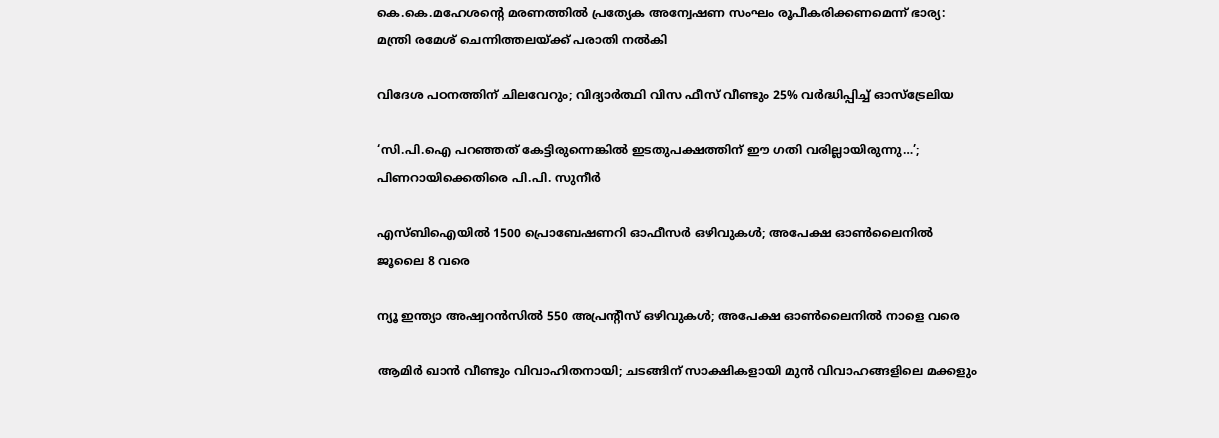കെ.കെ.മഹേശന്റെ മരണത്തില്‍ പ്രത്യേക അന്വേഷണ സംഘം രൂപീകരിക്കണമെന്ന് ഭാര്യ: മന്ത്രി രമേശ് ചെന്നിത്തലയ്‌ക്ക് പരാതി നല്‍കി

വിദേശ പഠനത്തിന് ചിലവേറും; വിദ്യാർത്ഥി വിസ ഫീസ് വീണ്ടും 25% വർദ്ധിപ്പിച്ച് ഓസ്ട്രേലിയ

‘സി.പി.ഐ പറഞ്ഞത് കേട്ടിരുന്നെങ്കിൽ ഇടതുപക്ഷത്തിന് ഈ ഗതി വരില്ലായിരുന്നു…’; പിണറായിക്കെതിരെ പി.പി. സുനീർ

എസ്ബിഐയില്‍ 1500 പ്രൊബേഷണറി ഓഫീസര്‍ ഒഴിവുകള്‍; അപേക്ഷ ഓണ്‍ലൈനില്‍ ജൂലൈ 8 വരെ

ന്യൂ ഇന്ത്യാ അഷ്വറന്‍സില്‍ 550 അപ്രന്റീസ് ഒഴിവുകള്‍; അപേക്ഷ ഓണ്‍ലൈനില്‍ നാളെ വരെ

ആമിർ ഖാൻ വീണ്ടും വിവാഹിതനായി; ചടങ്ങിന് സാക്ഷികളായി മുൻ വിവാഹങ്ങളിലെ മക്കളും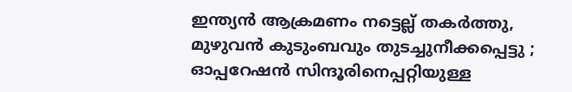ഇന്ത്യൻ ആക്രമണം നട്ടെല്ല് തകർത്തു, മുഴുവൻ കുടുംബവും തുടച്ചുനീക്കപ്പെട്ടു ; ഓപ്പറേഷൻ സിന്ദൂരിനെപ്പറ്റിയുള്ള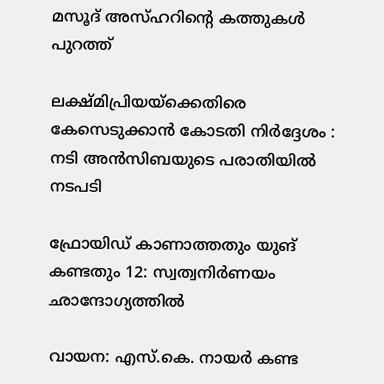മസൂദ് അസ്ഹറിന്റെ കത്തുകൾ പുറത്ത്

ലക്ഷ്മിപ്രിയയ്‌ക്കെതിരെ കേസെടുക്കാന്‍ കോടതി നിര്‍ദ്ദേശം : നടി അന്‍സിബയുടെ പരാതിയില്‍ നടപടി

ഫ്രോയിഡ് കാണാത്തതും യുങ് കണ്ടതും 12: സ്വത്വനിര്‍ണയം ഛാന്ദോഗ്യത്തില്‍

വായന: എസ്.കെ. നായര്‍ കണ്ട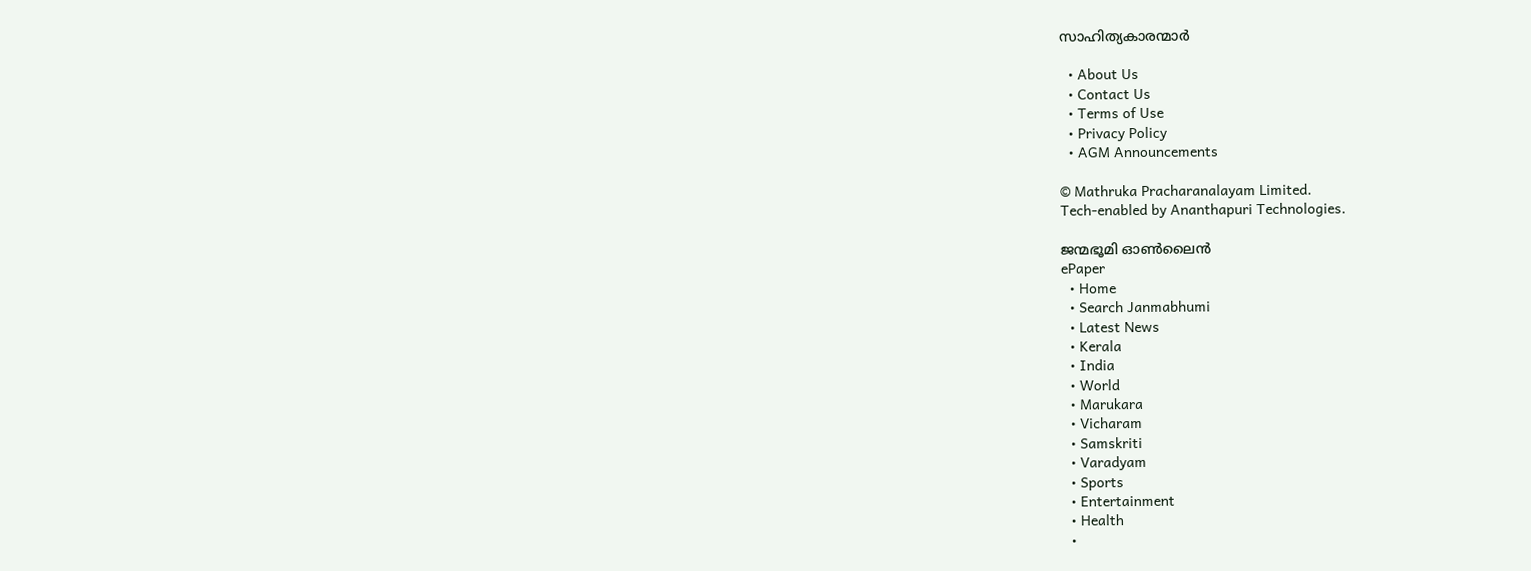സാഹിത്യകാരന്മാര്‍

  • About Us
  • Contact Us
  • Terms of Use
  • Privacy Policy
  • AGM Announcements

© Mathruka Pracharanalayam Limited.
Tech-enabled by Ananthapuri Technologies.

ജന്മഭൂമി ഓണ്‍ലൈന്‍
ePaper
  • Home
  • Search Janmabhumi
  • Latest News
  • Kerala
  • India
  • World
  • Marukara
  • Vicharam
  • Samskriti
  • Varadyam
  • Sports
  • Entertainment
  • Health
  •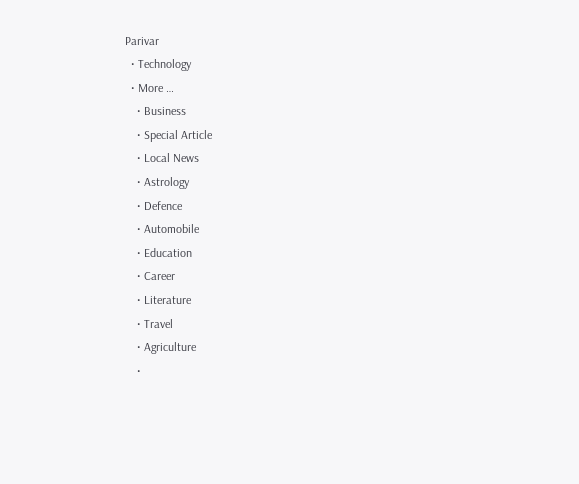Parivar
  • Technology
  • More …
    • Business
    • Special Article
    • Local News
    • Astrology
    • Defence
    • Automobile
    • Education
    • Career
    • Literature
    • Travel
    • Agriculture
    •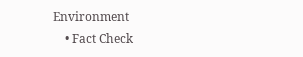Environment
    • Fact Check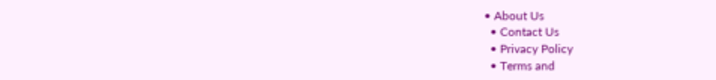• About Us
  • Contact Us
  • Privacy Policy
  • Terms and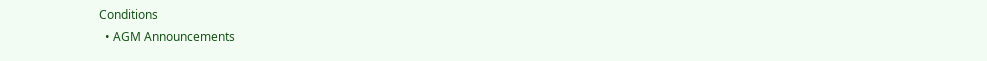Conditions
  • AGM Announcements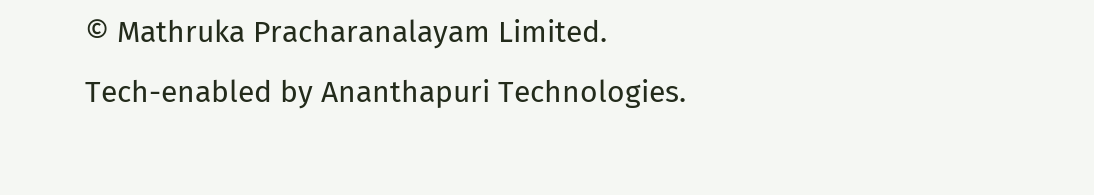© Mathruka Pracharanalayam Limited.
Tech-enabled by Ananthapuri Technologies.